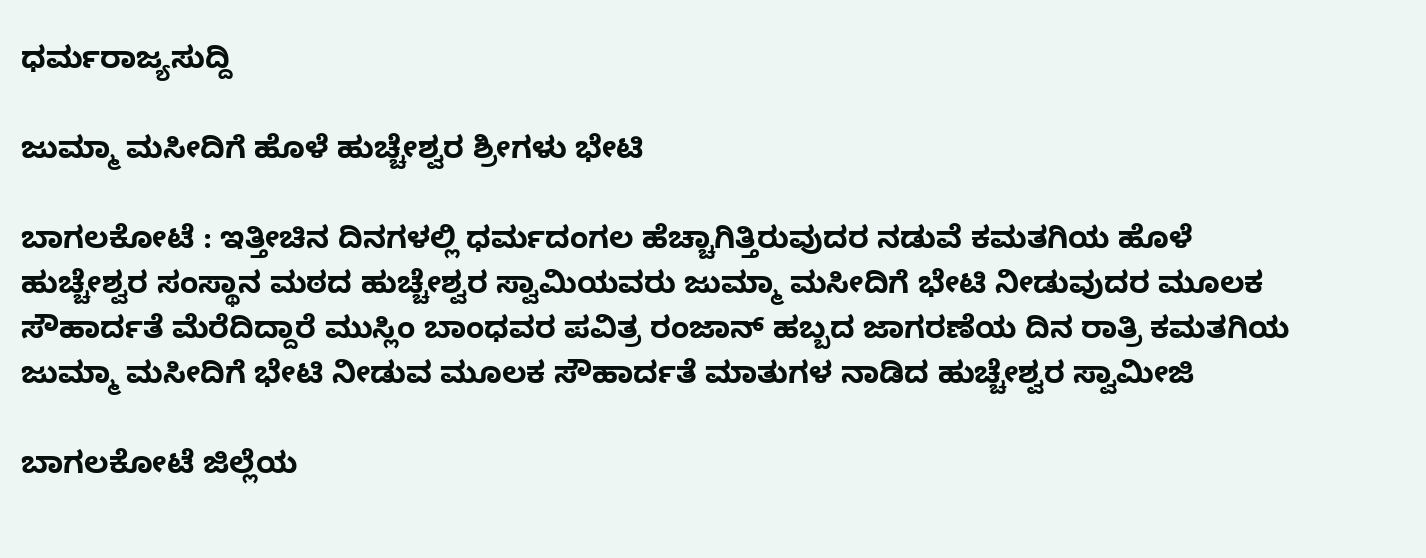ಧರ್ಮರಾಜ್ಯಸುದ್ದಿ

ಜುಮ್ಮಾ ಮಸೀದಿಗೆ ಹೊಳೆ ಹುಚ್ಚೇಶ್ವರ ಶ್ರೀಗಳು ಭೇಟಿ

ಬಾಗಲಕೋಟೆ : ಇತ್ತೀಚಿನ ದಿನಗಳಲ್ಲಿ ಧರ್ಮದಂಗಲ ಹೆಚ್ಚಾಗಿತ್ತಿರುವುದರ ನಡುವೆ ಕಮತಗಿಯ ಹೊಳೆ ಹುಚ್ಚೇಶ್ವರ ಸಂಸ್ಥಾನ ಮಠದ ಹುಚ್ಚೇಶ್ವರ ಸ್ವಾಮಿಯವರು ಜುಮ್ಮಾ ಮಸೀದಿಗೆ ಭೇಟಿ ನೀಡುವುದರ ಮೂಲಕ ಸೌಹಾರ್ದತೆ ಮೆರೆದಿದ್ದಾರೆ ಮುಸ್ಲಿಂ ಬಾಂಧವರ ಪವಿತ್ರ ರಂಜಾನ್ ಹಬ್ಬದ ಜಾಗರಣೆಯ ದಿನ ರಾತ್ರಿ ಕಮತಗಿಯ ಜುಮ್ಮಾ ಮಸೀದಿಗೆ ಭೇಟಿ‌ ನೀಡುವ ಮೂಲಕ ಸೌಹಾರ್ದತೆ ಮಾತುಗಳ ನಾಡಿದ ಹುಚ್ಚೇಶ್ವರ ಸ್ವಾಮೀಜಿ

ಬಾಗಲಕೋಟೆ ಜಿಲ್ಲೆಯ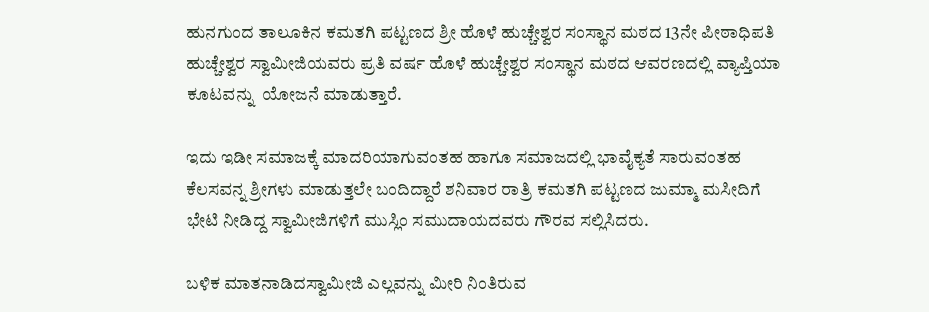ಹುನಗುಂದ ತಾಲೂಕಿನ ಕಮತಗಿ ಪಟ್ಟಣದ ಶ್ರೀ ಹೊಳೆ ಹುಚ್ಚೇಶ್ವರ ಸಂಸ್ಥಾನ ಮಠದ 13ನೇ ಪೀಠಾಧಿಪತಿ ಹುಚ್ಚೇಶ್ವರ ಸ್ವಾಮೀಜಿಯವರು ಪ್ರತಿ ವರ್ಷ ಹೊಳೆ ಹುಚ್ಚೇಶ್ವರ ಸಂಸ್ಥಾನ ಮಠದ ಆವರಣದಲ್ಲಿ ವ್ಯಾಪ್ತಿಯಾ ಕೂಟವನ್ನು  ಯೋಜನೆ ಮಾಡುತ್ತಾರೆ.

ಇದು ಇಡೀ ಸಮಾಜಕ್ಕೆ ಮಾದರಿಯಾಗುವಂತಹ ಹಾಗೂ ಸಮಾಜದಲ್ಲಿ ಭಾವೈಕ್ಯತೆ ಸಾರುವಂತಹ ಕೆಲಸವನ್ನ ಶ್ರೀಗಳು ಮಾಡುತ್ತಲೇ ಬಂದಿದ್ದಾರೆ ಶನಿವಾರ ರಾತ್ರಿ ಕಮತಗಿ ಪಟ್ಟಣದ ಜುಮ್ಮಾ ಮಸೀದಿಗೆ ಭೇಟಿ ನೀಡಿದ್ದ ಸ್ವಾಮೀಜಿಗಳಿಗೆ ಮುಸ್ಲಿಂ ಸಮುದಾಯದವರು ಗೌರವ ಸಲ್ಲಿಸಿದರು.

ಬಳಿಕ ಮಾತನಾಡಿದಸ್ವಾಮೀಜಿ ಎಲ್ಲವನ್ನು ಮೀರಿ ನಿಂತಿರುವ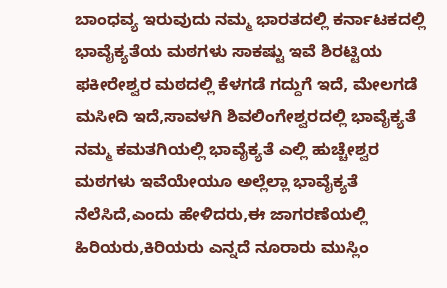ಬಾಂಧವ್ಯ ಇರುವುದು ನಮ್ಮ ಭಾರತದಲ್ಲಿ ಕರ್ನಾಟಕದಲ್ಲಿ ಭಾವೈಕ್ಯತೆಯ ಮಠಗಳು ಸಾಕಷ್ಟು ಇವೆ ಶಿರಟ್ಟಿಯ ಫಕೀರೇಶ್ವರ ಮಠದಲ್ಲಿ ಕೆಳಗಡೆ ಗದ್ದುಗೆ ಇದೆ, ಮೇಲಗಡೆ ಮಸೀದಿ ಇದೆ,ಸಾವಳಗಿ ಶಿವಲಿಂಗೇಶ್ವರದಲ್ಲಿ ಭಾವೈಕ್ಯತೆ ನಮ್ಮ ಕಮತಗಿಯಲ್ಲಿ ಭಾವೈಕ್ಯತೆ ಎಲ್ಲಿ ಹುಚ್ಚೇಶ್ವರ ಮಠಗಳು ಇವೆಯೇಯೂ ಅಲ್ಲೆಲ್ಲಾ ಭಾವೈಕ್ಯತೆ ನೆಲೆಸಿದೆ,ಎಂದು ಹೇಳಿದರು,ಈ ಜಾಗರಣೆಯಲ್ಲಿ ಹಿರಿಯರು,ಕಿರಿಯರು ಎನ್ನದೆ ನೂರಾರು ಮುಸ್ಲಿಂ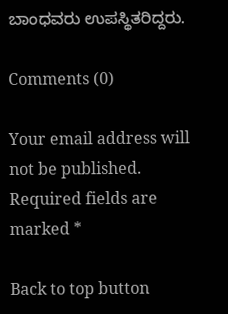ಬಾಂಧವರು ಉಪಸ್ಥಿತರಿದ್ದರು.

Comments (0)

Your email address will not be published. Required fields are marked *

Back to top button